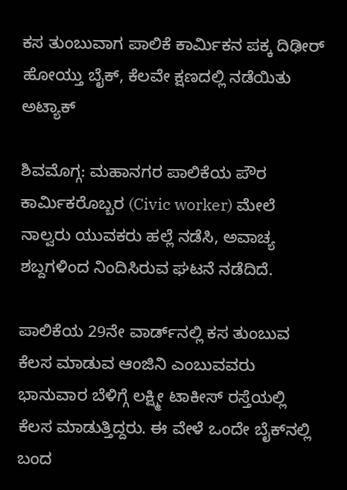ಕಸ ತುಂಬುವಾಗ ಪಾಲಿಕೆ ಕಾರ್ಮಿಕನ ಪಕ್ಕ ದಿಢೀರ್‌ ಹೋಯ್ತು ಬೈಕ್‌, ಕೆಲವೇ ಕ್ಷಣದಲ್ಲಿ ನಡೆಯಿತು ಅಟ್ಯಾಕ್

ಶಿವಮೊಗ್ಗ: ಮಹಾನಗರ ಪಾಲಿಕೆಯ ಪೌರ ಕಾರ್ಮಿಕರೊಬ್ಬರ (Civic worker) ಮೇಲೆ ನಾಲ್ವರು ಯುವಕರು ಹಲ್ಲೆ ನಡೆಸಿ, ಅವಾಚ್ಯ ಶಬ್ದಗಳಿಂದ ನಿಂದಿಸಿರುವ ಘಟನೆ ನಡೆದಿದೆ.

ಪಾಲಿಕೆಯ 29ನೇ ವಾರ್ಡ್‌ನಲ್ಲಿ ಕಸ ತುಂಬುವ ಕೆಲಸ ಮಾಡುವ ಆಂಜಿನಿ ಎಂಬುವವರು ಭಾನುವಾರ ಬೆಳಿಗ್ಗೆ ಲಕ್ಷ್ಮೀ ಟಾಕೀಸ್ ರಸ್ತೆಯಲ್ಲಿ ಕೆಲಸ ಮಾಡುತ್ತಿದ್ದರು. ಈ ವೇಳೆ ಒಂದೇ ಬೈಕ್‌ನಲ್ಲಿ ಬಂದ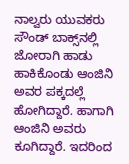ನಾಲ್ವರು ಯುವಕರು ಸೌಂಡ್ ಬಾಕ್ಸ್‌ನಲ್ಲಿ ಜೋರಾಗಿ ಹಾಡು ಹಾಕಿಕೊಂಡು ಆಂಜಿನಿ ಅವರ ಪಕ್ಕದಲ್ಲೆ ಹೋಗಿದ್ದಾರೆ. ಹಾಗಾಗಿ ಆಂಜಿನಿ ಅವರು ಕೂಗಿದ್ದಾರೆ. ಇದರಿಂದ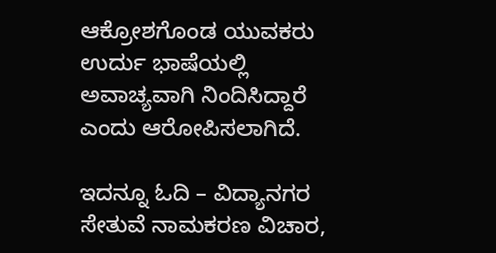ಆಕ್ರೋಶಗೊಂಡ ಯುವಕರು ಉರ್ದು ಭಾಷೆಯಲ್ಲಿ ಅವಾಚ್ಯವಾಗಿ ನಿಂದಿಸಿದ್ದಾರೆ ಎಂದು ಆರೋಪಿಸಲಾಗಿದೆ.

ಇದನ್ನೂ ಓದಿ – ವಿದ್ಯಾನಗರ ಸೇತುವೆ ನಾಮಕರಣ ವಿಚಾರ,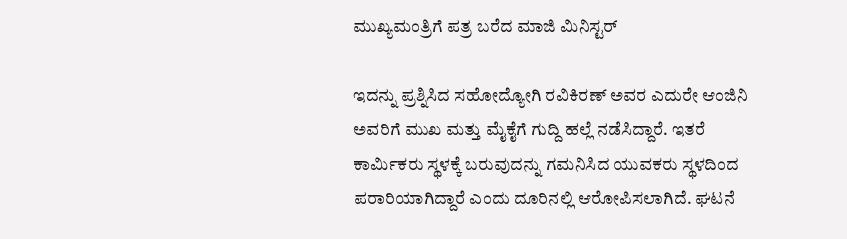ಮುಖ್ಯಮಂತ್ರಿಗೆ ಪತ್ರ ಬರೆದ ಮಾಜಿ ಮಿನಿಸ್ಟರ್‌

ಇದನ್ನು ಪ್ರಶ್ನಿಸಿದ ಸಹೋದ್ಯೋಗಿ ರವಿಕಿರಣ್ ಅವರ ಎದುರೇ ಆಂಜಿನಿ ಅವರಿಗೆ ಮುಖ ಮತ್ತು ಮೈಕೈಗೆ ಗುದ್ದಿ ಹಲ್ಲೆ ನಡೆಸಿದ್ದಾರೆ. ಇತರೆ ಕಾರ್ಮಿಕರು ಸ್ಥಳಕ್ಕೆ ಬರುವುದನ್ನು ಗಮನಿಸಿದ ಯುವಕರು ಸ್ಥಳದಿಂದ ಪರಾರಿಯಾಗಿದ್ದಾರೆ ಎಂದು ದೂರಿನಲ್ಲಿ ಆರೋಪಿಸಲಾಗಿದೆ. ಘಟನೆ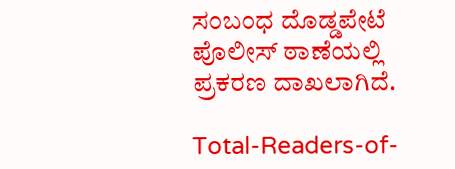ಸಂಬಂಧ ದೊಡ್ಡಪೇಟೆ ಪೊಲೀಸ್‌ ಠಾಣೆಯಲ್ಲಿ ಪ್ರಕರಣ ದಾಖಲಾಗಿದೆ.

Total-Readers-of-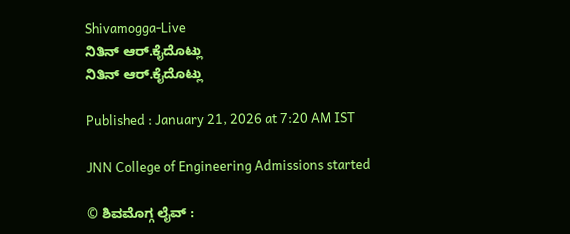Shivamogga-Live
ನಿತಿನ್ ಆರ್‌.ಕೈದೊಟ್ಲು
ನಿತಿನ್ ಆರ್‌.ಕೈದೊಟ್ಲು

Published : January 21, 2026 at 7:20 AM IST

JNN College of Engineering Admissions started

© ಶಿವಮೊಗ್ಗ ಲೈವ್‌ :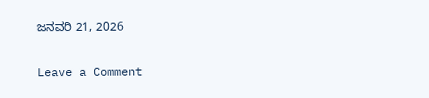ಜನವರಿ 21, 2026

Leave a Comment